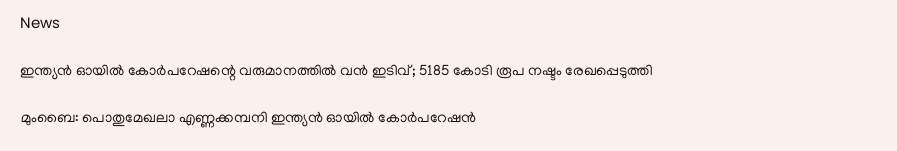News

ഇന്ത്യന്‍ ഓയില്‍ കോര്‍പറേഷന്റെ വരുമാനത്തില്‍ വന്‍ ഇടിവ്; 5185 കോടി രൂപ നഷ്ടം രേഖപ്പെടുത്തി

മുംബൈ: പൊതുമേഖലാ എണ്ണക്കമ്പനി ഇന്ത്യന്‍ ഓയില്‍ കോര്‍പറേഷന്‍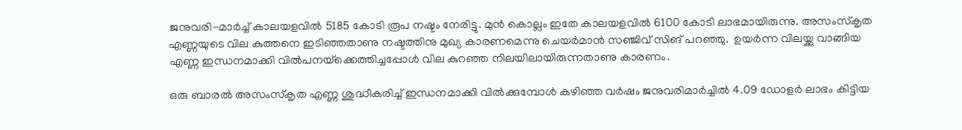ജനുവരി-മാര്‍ച്ച് കാലയളവില്‍ 5185 കോടി രൂപ നഷ്ടം നേരിട്ടു. മുന്‍ കൊല്ലം ഇതേ കാലയളവില്‍ 6100 കോടി ലാഭമായിരുന്നു. അസംസ്‌കൃത എണ്ണയുടെ വില കുത്തനെ ഇടിഞ്ഞതാണു നഷ്ടത്തിനു മുഖ്യ കാരണമെന്നു ചെയര്‍മാന്‍ സഞ്ജിവ് സിങ് പറഞ്ഞു.  ഉയര്‍ന്ന വിലയ്ക്കു വാങ്ങിയ എണ്ണ ഇന്ധനമാക്കി വില്‍പനയ്‌ക്കെത്തിച്ചപ്പോള്‍ വില കുറഞ്ഞ നിലയിലായിരുന്നതാണു കാരണം.

ഒരു ബാരല്‍ അസംസ്‌കൃത എണ്ണ ശുദ്ധീകരിച്ച് ഇന്ധനമാക്കി വില്‍ക്കുമ്പോള്‍ കഴിഞ്ഞ വര്‍ഷം ജനുവരിമാര്‍ച്ചില്‍ 4.09 ഡോളര്‍ ലാഭം കിട്ടിയ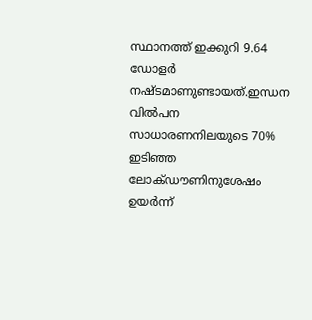സ്ഥാനത്ത് ഇക്കുറി 9.64 ഡോളര്‍ നഷ്ടമാണുണ്ടായത്.ഇന്ധന വില്‍പന സാധാരണനിലയുടെ 70% ഇടിഞ്ഞ ലോക്ഡൗണിനുശേഷം ഉയര്‍ന്ന്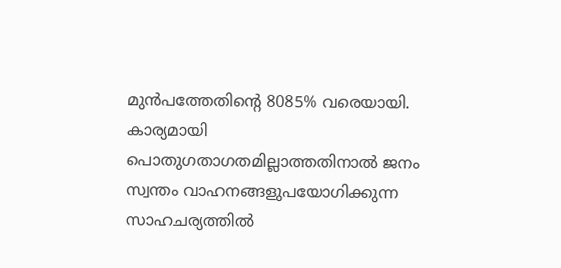മുന്‍പത്തേതിന്റെ 8085% വരെയായി. കാര്യമായി പൊതുഗതാഗതമില്ലാത്തതിനാല്‍ ജനം സ്വന്തം വാഹനങ്ങളുപയോഗിക്കുന്ന സാഹചര്യത്തില്‍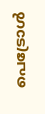പെട്രോള്‍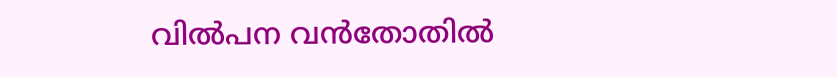വില്‍പന വന്‍തോതില്‍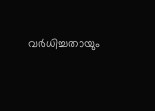വര്‍ധിച്ചതായും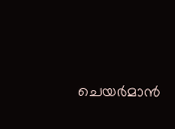ചെയര്‍മാന്‍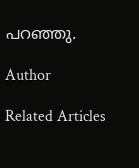പറഞ്ഞു.

Author

Related Articles